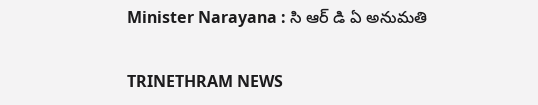Minister Narayana : సి ఆర్ డి ఏ అనుమతి

TRINETHRAM NEWS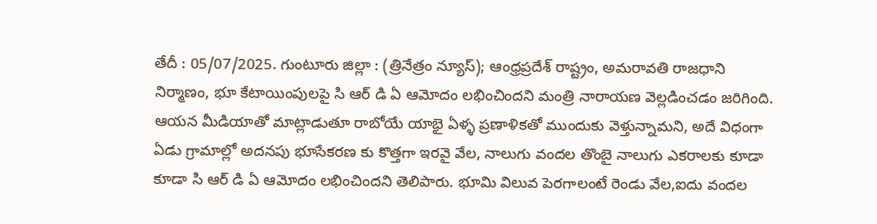తేదీ : 05/07/2025. గుంటూరు జిల్లా : (త్రినేత్రం న్యూస్); ఆంధ్రప్రదేశ్ రాష్ట్రం, అమరావతి రాజధాని నిర్మాణం, భూ కేటాయింపులపై సి ఆర్ డి ఏ ఆమోదం లభించిందని మంత్రి నారాయణ వెల్లడించడం జరిగింది. ఆయన మీడియాతో మాట్లాడుతూ రాబోయే యాభై ఏళ్ళ ప్రణాళికతో ముందుకు వెళ్తున్నామని, అదే విధంగా ఏడు గ్రామాల్లో అదనపు భూసేకరణ కు కొత్తగా ఇరవై వేల, నాలుగు వందల తొంబై నాలుగు ఎకరాలకు కూడా కూడా సి ఆర్ డి ఏ ఆమోదం లభించిందని తెలిపారు. భూమి విలువ పెరగాలంటే రెండు వేల,ఐదు వందల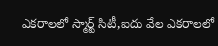ఎకరాలలో స్మార్ట్ సిటీ,ఐదు వేల ఎకరాలలో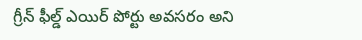గ్రీన్ ఫీల్డ్ ఎయిర్ పోర్టు అవసరం అని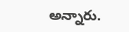అన్నారు.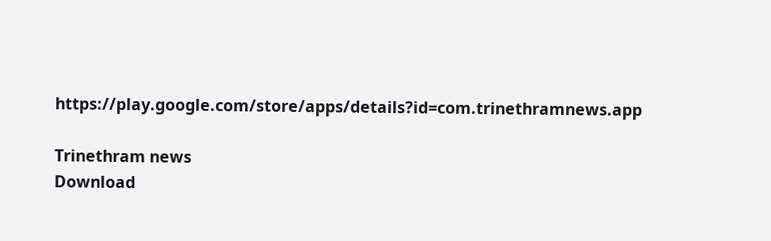https://play.google.com/store/apps/details?id=com.trinethramnews.app

Trinethram news
Download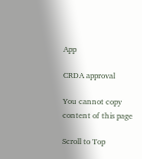App

CRDA approval

You cannot copy content of this page

Scroll to Top